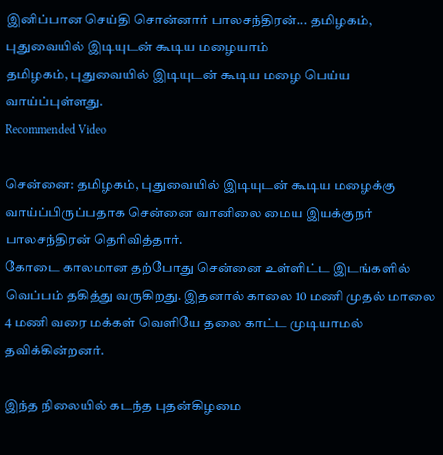இனிப்பான செய்தி சொன்னார் பாலசந்திரன்... தமிழகம், புதுவையில் இடியுடன் கூடிய மழையாம்
தமிழகம், புதுவையில் இடியுடன் கூடிய மழை பெய்ய வாய்ப்புள்ளது.
Recommended Video

சென்னை: தமிழகம், புதுவையில் இடியுடன் கூடிய மழைக்கு வாய்ப்பிருப்பதாக சென்னை வானிலை மைய இயக்குநர் பாலசந்திரன் தெரிவித்தார்.
கோடை காலமான தற்போது சென்னை உள்ளிட்ட இடங்களில் வெப்பம் தகித்து வருகிறது. இதனால் காலை 10 மணி முதல் மாலை 4 மணி வரை மக்கள் வெளியே தலை காட்ட முடியாமல் தவிக்கின்றனர்.

இந்த நிலையில் கடந்த புதன்கிழமை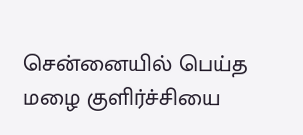சென்னையில் பெய்த மழை குளிர்ச்சியை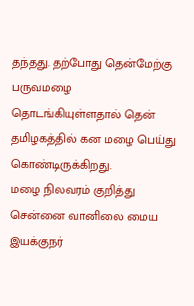தந்தது. தற்போது தென்மேற்கு பருவமழை தொடங்கியுள்ளதால் தென் தமிழகத்தில் கன மழை பெய்து கொண்டிருக்கிறது.
மழை நிலவரம் குறித்து சென்னை வானிலை மைய இயக்குநர்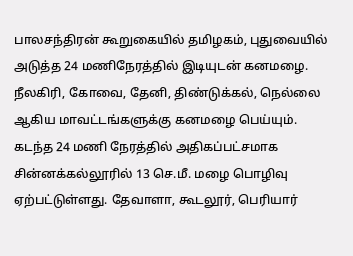பாலசந்திரன் கூறுகையில் தமிழகம், புதுவையில் அடுத்த 24 மணிநேரத்தில் இடியுடன் கனமழை.
நீலகிரி, கோவை, தேனி, திண்டுக்கல், நெல்லை ஆகிய மாவட்டங்களுக்கு கனமழை பெய்யும்.
கடந்த 24 மணி நேரத்தில் அதிகப்பட்சமாக சின்னக்கல்லூரில் 13 செ.மீ. மழை பொழிவு ஏற்பட்டுள்ளது. தேவாளா, கூடலூர், பெரியார்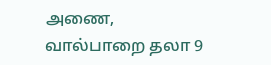அணை, வால்பாறை தலா 9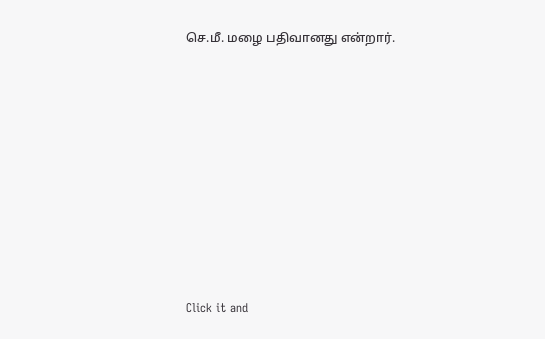செ.மீ. மழை பதிவானது என்றார்.












Click it and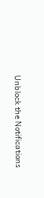Unblock the Notifications